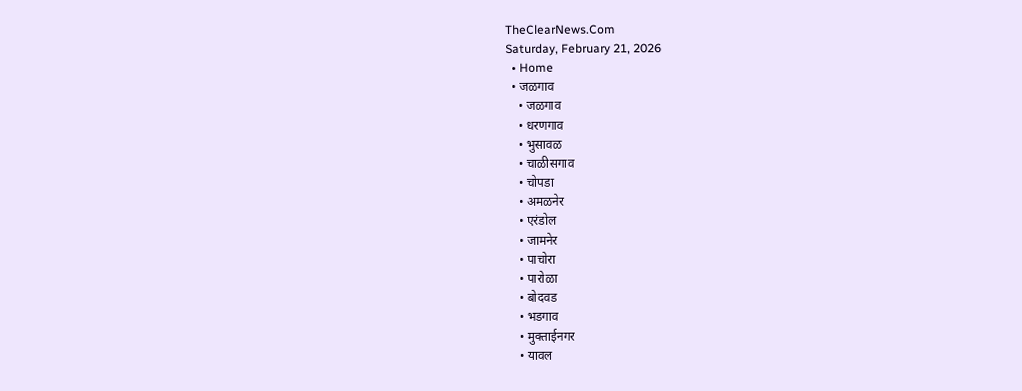TheClearNews.Com
Saturday, February 21, 2026
  • Home
  • जळगाव
    • जळगाव
    • धरणगाव
    • भुसावळ
    • चाळीसगाव
    • चोपडा
    • अमळनेर
    • एरंडोल
    • जामनेर
    • पाचोरा
    • पारोळा
    • बोदवड
    • भडगाव
    • मुक्ताईनगर
    • यावल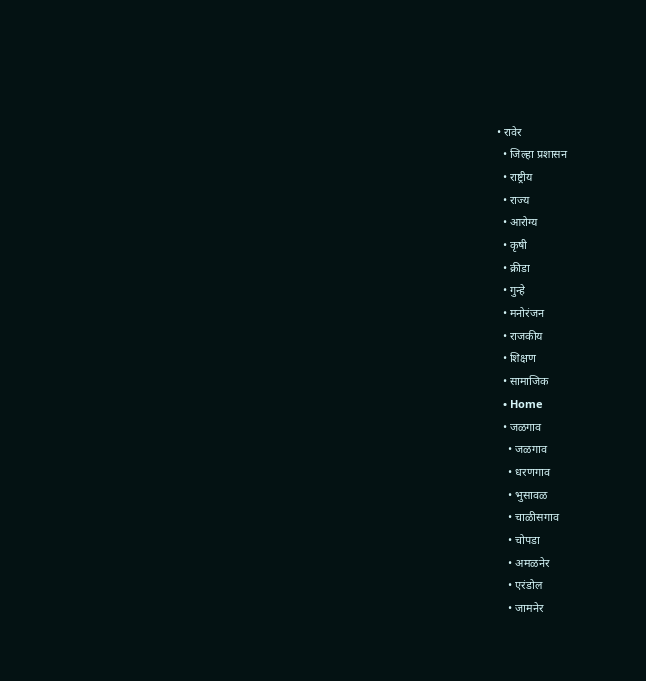• रावेर
  • जिल्हा प्रशासन
  • राष्ट्रीय
  • राज्य
  • आरोग्य
  • कृषी
  • क्रीडा
  • गुन्हे
  • मनोरंजन
  • राजकीय
  • शिक्षण
  • सामाजिक
  • Home
  • जळगाव
    • जळगाव
    • धरणगाव
    • भुसावळ
    • चाळीसगाव
    • चोपडा
    • अमळनेर
    • एरंडोल
    • जामनेर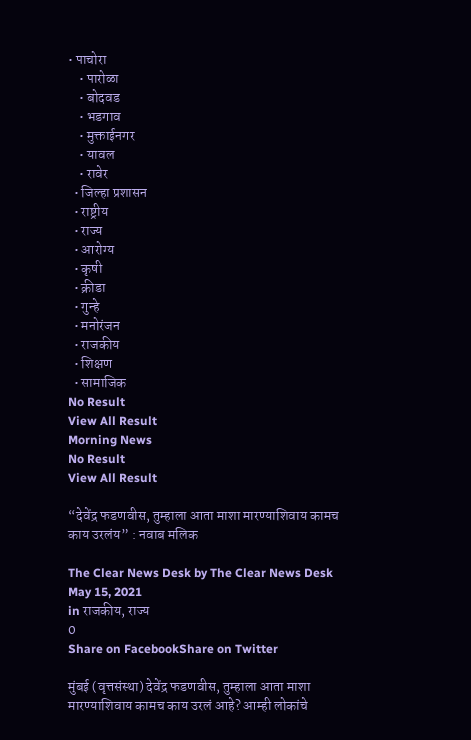• पाचोरा
    • पारोळा
    • बोदवड
    • भडगाव
    • मुक्ताईनगर
    • यावल
    • रावेर
  • जिल्हा प्रशासन
  • राष्ट्रीय
  • राज्य
  • आरोग्य
  • कृषी
  • क्रीडा
  • गुन्हे
  • मनोरंजन
  • राजकीय
  • शिक्षण
  • सामाजिक
No Result
View All Result
Morning News
No Result
View All Result

“देवेंद्र फडणवीस, तुम्हाला आता माशा मारण्याशिवाय कामच काय उरलंय” : नवाब मलिक

The Clear News Desk by The Clear News Desk
May 15, 2021
in राजकीय, राज्य
0
Share on FacebookShare on Twitter

मुंबई (वृत्तसंस्था) देवेंद्र फडणवीस, तुम्हाला आता माशा मारण्याशिवाय कामच काय उरलं आहे? आम्ही लोकांचे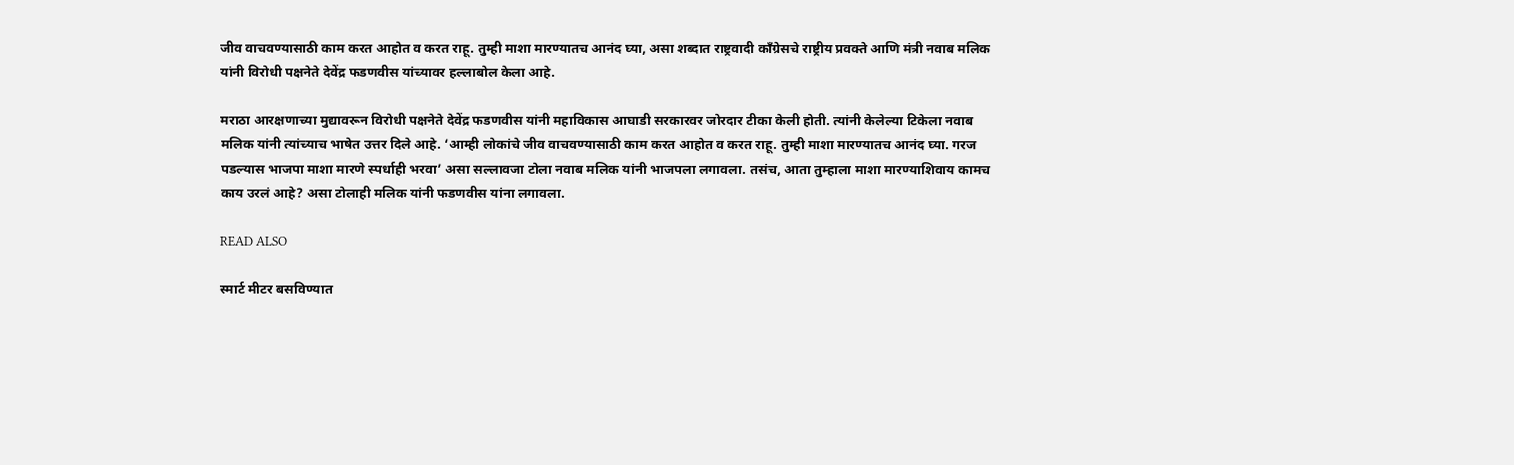जीव वाचवण्यासाठी काम करत आहोत व करत राहू. तुम्ही माशा मारण्यातच आनंद घ्या, असा शब्दात राष्ट्रवादी काँग्रेसचे राष्ट्रीय प्रवक्ते आणि मंत्री नवाब मलिक यांनी विरोधी पक्षनेते देवेंद्र फडणवीस यांच्यावर हल्लाबोल केला आहे.

मराठा आरक्षणाच्या मुद्यावरून विरोधी पक्षनेते देवेंद्र फडणवीस यांनी महाविकास आघाडी सरकारवर जोरदार टीका केली होती. त्यांनी केलेल्या टिकेला नवाब मलिक यांनी त्यांच्याच भाषेत उत्तर दिले आहे. ‘आम्ही लोकांचे जीव वाचवण्यासाठी काम करत आहोत व करत राहू. तुम्ही माशा मारण्यातच आनंद घ्या. गरज पडल्यास भाजपा माशा मारणे स्पर्धाही भरवा’ असा सल्लावजा टोला नवाब मलिक यांनी भाजपला लगावला. तसंच, आता तुम्हाला माशा मारण्याशिवाय कामच काय उरलं आहे? असा टोलाही मलिक यांनी फडणवीस यांना लगावला.

READ ALSO

स्मार्ट मीटर बसविण्यात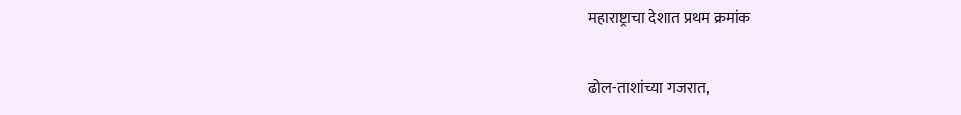महाराष्ट्राचा देशात प्रथम क्रमांक

ढोल-ताशांच्या गजरात,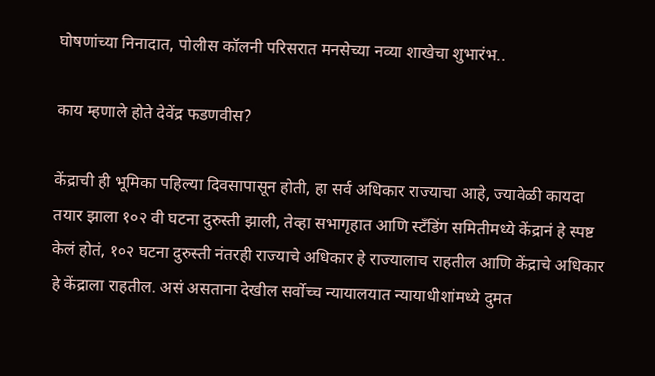घोषणांच्या निनादात, पोलीस कॉलनी परिसरात मनसेच्या नव्या शाखेचा शुभारंभ..

काय म्हणाले होते देवेंद्र फडणवीस?

केंद्राची ही भूमिका पहिल्या दिवसापासून होती, हा सर्व अधिकार राज्याचा आहे, ज्यावेळी कायदा तयार झाला १०२ वी घटना दुरुस्ती झाली, तेव्हा सभागृहात आणि स्टँडिंग समितीमध्ये केंद्रानं हे स्पष्ट केलं होतं, १०२ घटना दुरुस्ती नंतरही राज्याचे अधिकार हे राज्यालाच राहतील आणि केंद्राचे अधिकार हे केंद्राला राहतील. असं असताना देखील सर्वोच्च न्यायालयात न्यायाधीशांमध्ये दुमत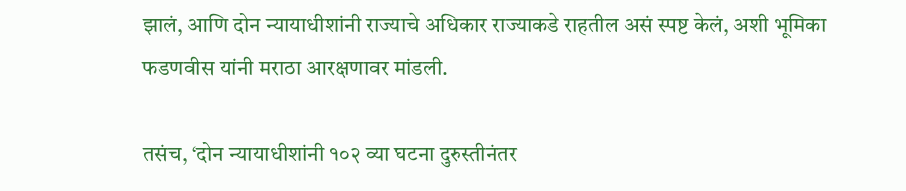झालं, आणि दोन न्यायाधीशांनी राज्याचे अधिकार राज्याकडे राहतील असं स्पष्ट केलं, अशी भूमिका फडणवीस यांनी मराठा आरक्षणावर मांडली.

तसंच, ‘दोन न्यायाधीशांनी १०२ व्या घटना दुरुस्तीनंतर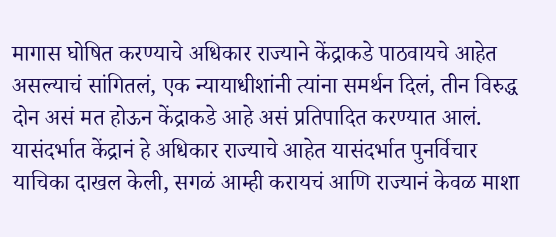मागास घोषित करण्याचे अधिकार राज्याने केंद्राकडे पाठवायचे आहेत असल्याचं सांगितलं, एक न्यायाधीशांनी त्यांना समर्थन दिलं, तीन विरुद्ध दोन असं मत होऊन केंद्राकडे आहे असं प्रतिपादित करण्यात आलं. यासंदर्भात केंद्रानं हे अधिकार राज्याचे आहेत यासंदर्भात पुनर्विचार याचिका दाखल केली, सगळं आम्ही करायचं आणि राज्यानं केवळ माशा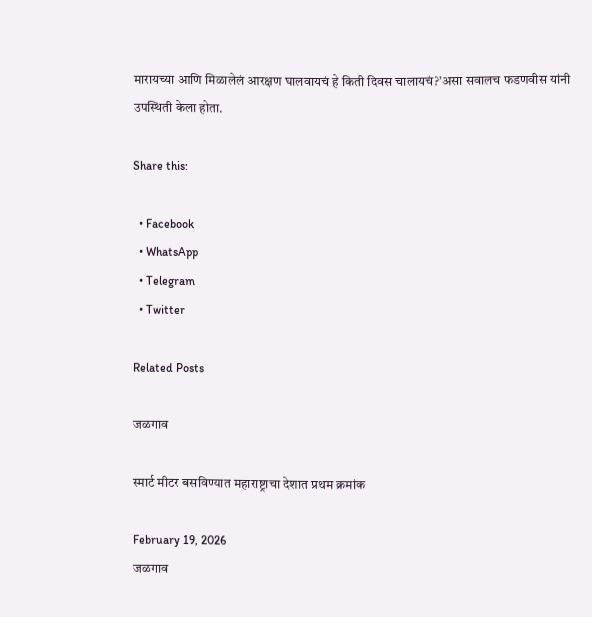मारायच्या आणि मिळालेलं आरक्षण घालवायचं हे किती दिवस चालायचं?’असा सवालच फडणवीस यांनी उपस्थिती केला होता.

Share this:

  • Facebook
  • WhatsApp
  • Telegram
  • Twitter

Related Posts

जळगाव

स्मार्ट मीटर बसविण्यात महाराष्ट्राचा देशात प्रथम क्रमांक

February 19, 2026
जळगाव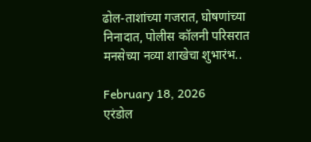ढोल-ताशांच्या गजरात, घोषणांच्या निनादात, पोलीस कॉलनी परिसरात मनसेच्या नव्या शाखेचा शुभारंभ..

February 18, 2026
एरंडोल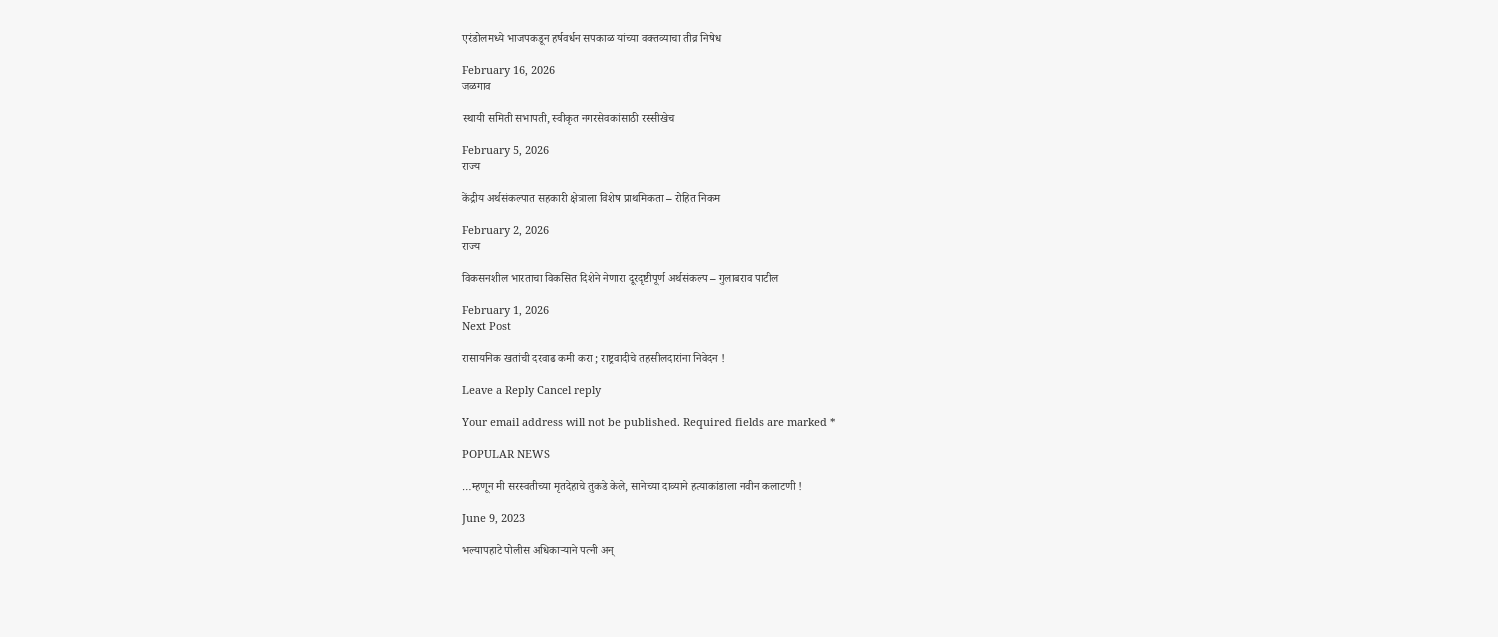एरंडोलमध्ये भाजपकडून हर्षवर्धन सपकाळ यांच्या वक्तव्याचा तीव्र निषेध

February 16, 2026
जळगाव

स्थायी समिती सभापती, स्वीकृत नगरसेवकांसाठी रस्सीखेच

February 5, 2026
राज्य

केंद्रीय अर्थसंकल्पात सहकारी क्षेत्राला विशेष प्राथमिकता – रोहित निकम

February 2, 2026
राज्य

विकसनशील भारताचा विकसित दिशेने नेणारा दूरदृष्टीपूर्ण अर्थसंकल्प – गुलाबराव पाटील

February 1, 2026
Next Post

रासायनिक खतांची दरवाढ कमी करा ; राष्ट्रवादीचे तहसीलदारांना निवेदन !

Leave a Reply Cancel reply

Your email address will not be published. Required fields are marked *

POPULAR NEWS

…म्हणून मी सरस्वतीच्या मृतदेहाचे तुकडे केले, सानेच्या दाव्याने हत्याकांडाला नवीन कलाटणी !

June 9, 2023

भल्यापहाटे पोलीस अधिकाऱ्याने पत्नी अन्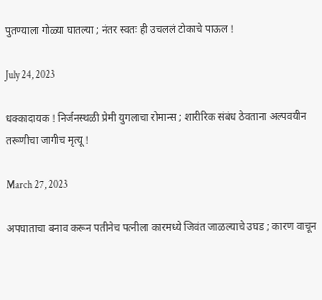पुतण्याला गोळ्या घातल्या ; नंतर स्वतः ही उचललं टोकाचे पाऊल !

July 24, 2023

धक्कादायक ! निर्जनस्थळी प्रेमी युगलाचा रोमान्स ; शारीरिक संबंध ठेवताना अल्पवयीन तरूणीचा जागीच मृत्यू !

March 27, 2023

अपघाताचा बनाव करून पतीनेच पत्नीला कारमध्ये जिवंत जाळल्याचे उघड ; कारण वाचून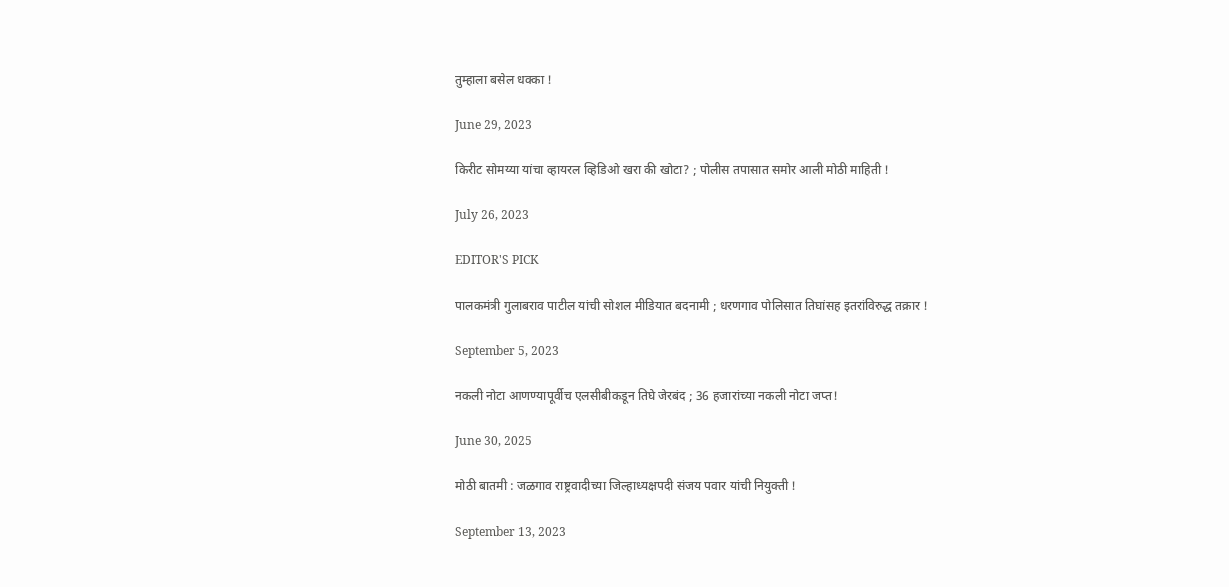तुम्हाला बसेल धक्का !

June 29, 2023

किरीट सोमय्या यांचा व्हायरल व्हिडिओ खरा की खोटा? ; पोलीस तपासात समोर आली मोठी माहिती !

July 26, 2023

EDITOR'S PICK

पालकमंत्री गुलाबराव पाटील यांची सोशल मीडियात बदनामी ; धरणगाव पोलिसात तिघांसह इतरांविरुद्ध तक्रार !

September 5, 2023

नकली नोटा आणण्यापूर्वीच एलसीबीकडून तिघे जेरबंद ; 36 हजारांच्या नकली नोटा जप्त!

June 30, 2025

मोठी बातमी : जळगाव राष्ट्रवादीच्या जिल्हाध्यक्षपदी संजय पवार यांची नियुक्ती !

September 13, 2023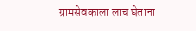ग्रामसेवकाला लाच घेताना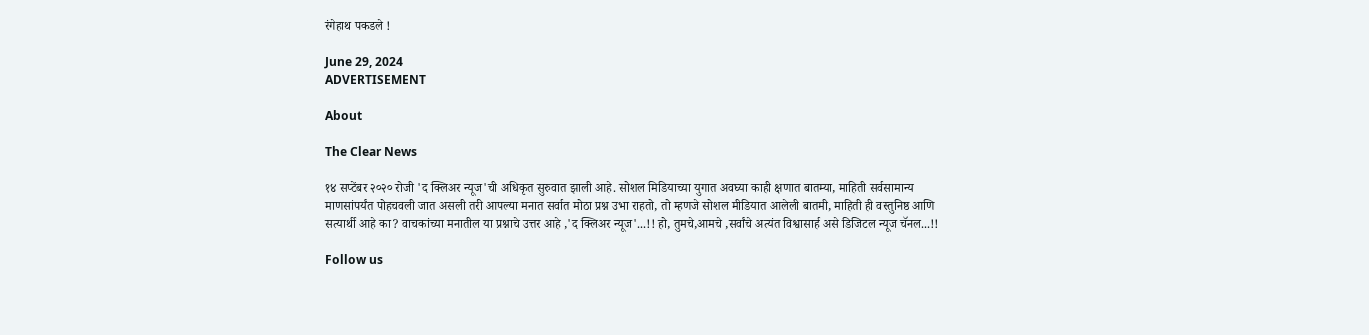रंगेहाथ पकडले !

June 29, 2024
ADVERTISEMENT

About

The Clear News

१४ सप्टेंबर २०२० रोजी 'द क्लिअर न्यूज'ची अधिकृत सुरुवात झाली आहे. सोशल मिडियाच्या युगात अवघ्या काही क्षणात बातम्या, माहिती सर्वसामान्य माणसांपर्यंत पोहचवली जात असली तरी आपल्या मनात सर्वात मोठा प्रश्न उभा राहतो, तो म्हणजे सोशल मीडियात आलेली बातमी, माहिती ही वस्तुनिष्ठ आणि सत्यार्थी आहे का? वाचकांच्या मनातील या प्रश्नाचे उत्तर आहे ,'द क्लिअर न्यूज'...!! हो, तुमचे,आमचे ,सर्वांचे अत्यंत विश्वासार्ह असे डिजिटल न्यूज चॅनल...!!

Follow us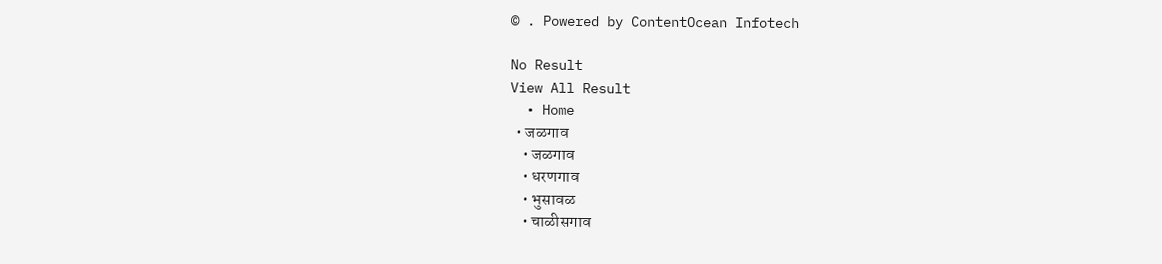© . Powered by ContentOcean Infotech

No Result
View All Result
  • Home
  • जळगाव
    • जळगाव
    • धरणगाव
    • भुसावळ
    • चाळीसगाव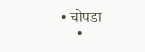• चोपडा
    •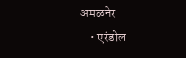अमळनेर
    • एरंडोल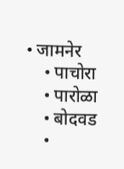• जामनेर
    • पाचोरा
    • पारोळा
    • बोदवड
    •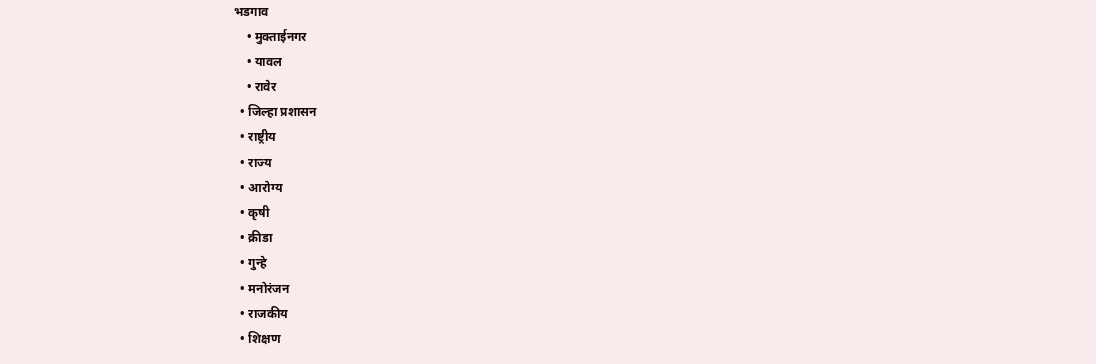भडगाव
    • मुक्ताईनगर
    • यावल
    • रावेर
  • जिल्हा प्रशासन
  • राष्ट्रीय
  • राज्य
  • आरोग्य
  • कृषी
  • क्रीडा
  • गुन्हे
  • मनोरंजन
  • राजकीय
  • शिक्षण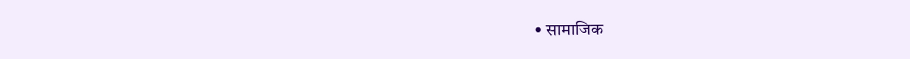• सामाजिक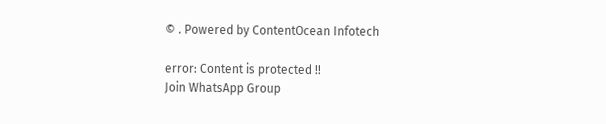© . Powered by ContentOcean Infotech

error: Content is protected !!
Join WhatsApp Group